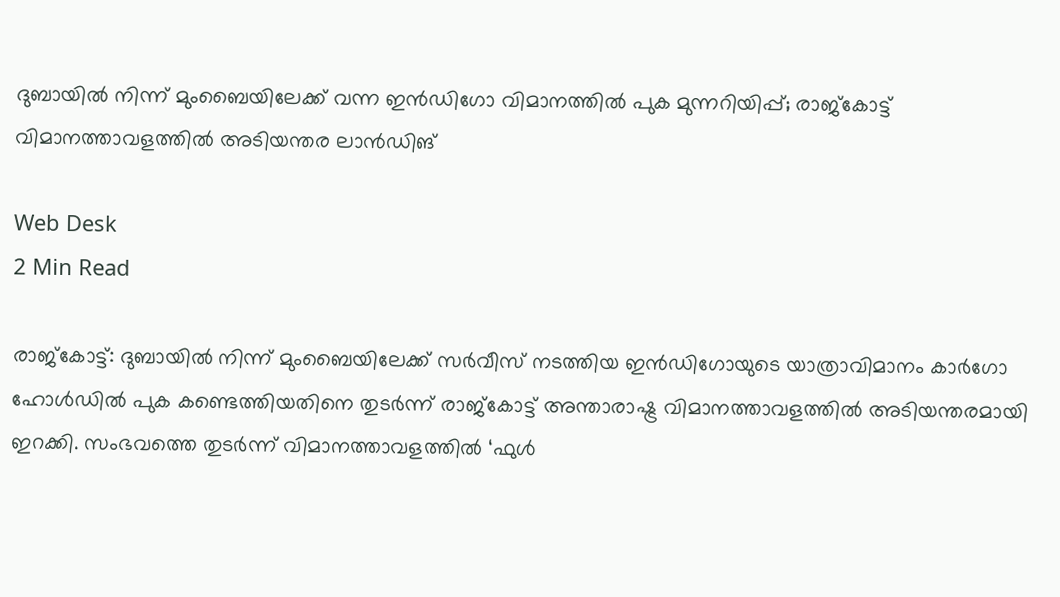ദുബായില്‍ നിന്ന് മുംബൈയിലേക്ക് വന്ന ഇന്‍ഡിഗോ വിമാനത്തില്‍ പുക മുന്നറിയിപ്പ്; രാജ്‌കോട്ട് വിമാനത്താവളത്തില്‍ അടിയന്തര ലാന്‍ഡിങ്

Web Desk
2 Min Read

രാജ്‌കോട്ട്: ദുബായില്‍ നിന്ന് മുംബൈയിലേക്ക് സര്‍വീസ് നടത്തിയ ഇന്‍ഡിഗോയുടെ യാത്രാവിമാനം കാര്‍ഗോ ഹോള്‍ഡില്‍ പുക കണ്ടെത്തിയതിനെ തുടര്‍ന്ന് രാജ്‌കോട്ട് അന്താരാഷ്ട്ര വിമാനത്താവളത്തില്‍ അടിയന്തരമായി ഇറക്കി. സംഭവത്തെ തുടര്‍ന്ന് വിമാനത്താവളത്തില്‍ ‘ഫുള്‍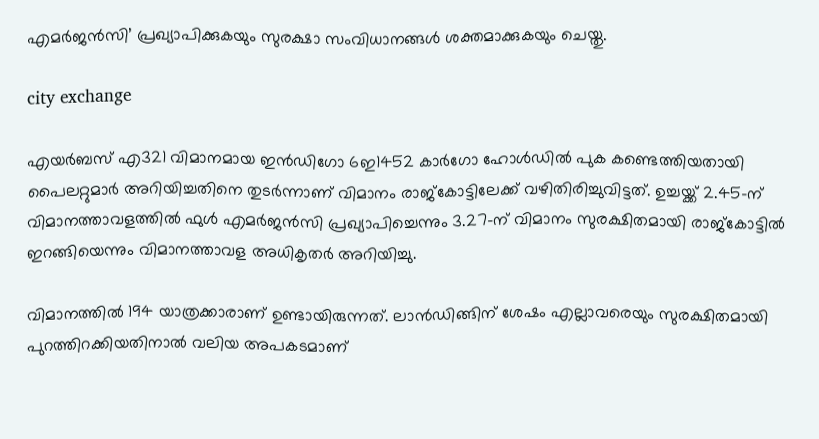എമര്‍ജന്‍സി’ പ്രഖ്യാപിക്കുകയും സുരക്ഷാ സംവിധാനങ്ങള്‍ ശക്തമാക്കുകയും ചെയ്തു.

city exchange

എയര്‍ബസ് എ321 വിമാനമായ ഇന്‍ഡിഗോ 6ഇ1452 കാര്‍ഗോ ഹോള്‍ഡില്‍ പുക കണ്ടെത്തിയതായി പൈലറ്റുമാര്‍ അറിയിച്ചതിനെ തുടര്‍ന്നാണ് വിമാനം രാജ്‌കോട്ടിലേക്ക് വഴിതിരിച്ചുവിട്ടത്. ഉച്ചയ്ക്ക് 2.45-ന് വിമാനത്താവളത്തില്‍ ഫുള്‍ എമര്‍ജന്‍സി പ്രഖ്യാപിച്ചെന്നും 3.27-ന് വിമാനം സുരക്ഷിതമായി രാജ്‌കോട്ടില്‍ ഇറങ്ങിയെന്നും വിമാനത്താവള അധികൃതര്‍ അറിയിച്ചു.

വിമാനത്തില്‍ 194 യാത്രക്കാരാണ് ഉണ്ടായിരുന്നത്. ലാന്‍ഡിങ്ങിന് ശേഷം എല്ലാവരെയും സുരക്ഷിതമായി പുറത്തിറക്കിയതിനാല്‍ വലിയ അപകടമാണ്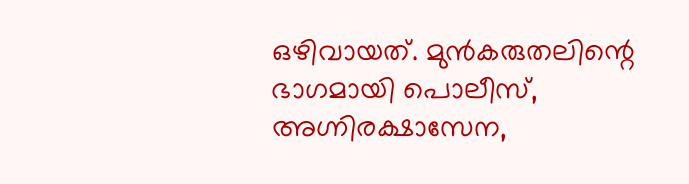ഒഴിവായത്. മുന്‍കരുതലിന്റെ ഭാഗമായി പൊലീസ്, അഗ്നിരക്ഷാസേന,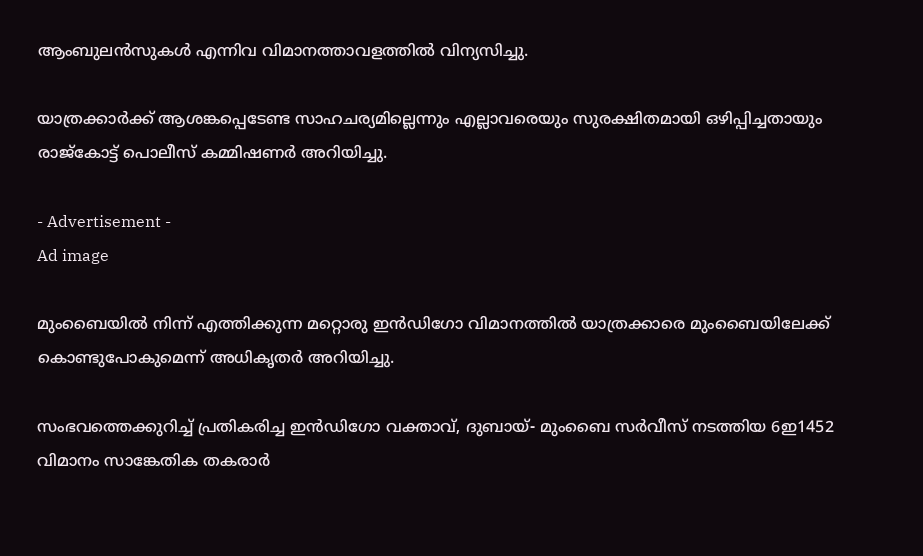ആംബുലന്‍സുകള്‍ എന്നിവ വിമാനത്താവളത്തില്‍ വിന്യസിച്ചു.

യാത്രക്കാര്‍ക്ക് ആശങ്കപ്പെടേണ്ട സാഹചര്യമില്ലെന്നും എല്ലാവരെയും സുരക്ഷിതമായി ഒഴിപ്പിച്ചതായും രാജ്‌കോട്ട് പൊലീസ് കമ്മിഷണര്‍ അറിയിച്ചു.

- Advertisement -
Ad image

മുംബൈയില്‍ നിന്ന് എത്തിക്കുന്ന മറ്റൊരു ഇന്‍ഡിഗോ വിമാനത്തില്‍ യാത്രക്കാരെ മുംബൈയിലേക്ക് കൊണ്ടുപോകുമെന്ന് അധികൃതര്‍ അറിയിച്ചു.

സംഭവത്തെക്കുറിച്ച് പ്രതികരിച്ച ഇന്‍ഡിഗോ വക്താവ്, ദുബായ്- മുംബൈ സര്‍വീസ് നടത്തിയ 6ഇ1452 വിമാനം സാങ്കേതിക തകരാര്‍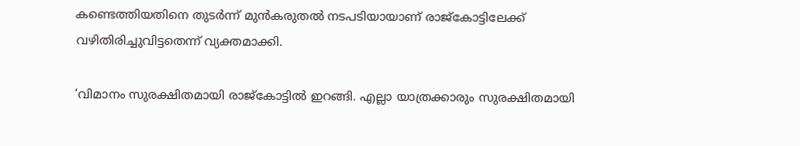കണ്ടെത്തിയതിനെ തുടര്‍ന്ന് മുന്‍കരുതല്‍ നടപടിയായാണ് രാജ്‌കോട്ടിലേക്ക് വഴിതിരിച്ചുവിട്ടതെന്ന് വ്യക്തമാക്കി.

‘വിമാനം സുരക്ഷിതമായി രാജ്‌കോട്ടില്‍ ഇറങ്ങി. എല്ലാ യാത്രക്കാരും സുരക്ഷിതമായി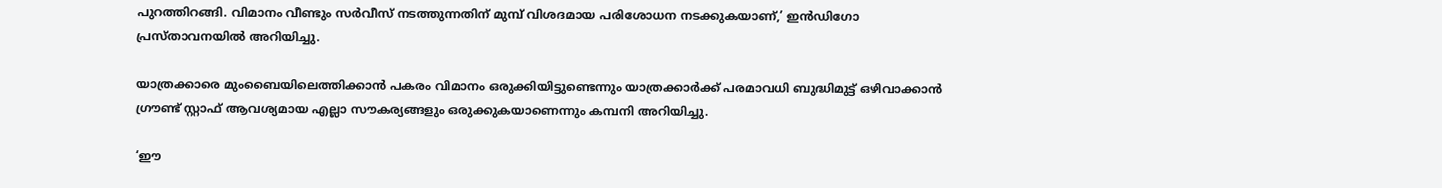പുറത്തിറങ്ങി. വിമാനം വീണ്ടും സര്‍വീസ് നടത്തുന്നതിന് മുമ്പ് വിശദമായ പരിശോധന നടക്കുകയാണ്,’ ഇന്‍ഡിഗോ പ്രസ്താവനയില്‍ അറിയിച്ചു.

യാത്രക്കാരെ മുംബൈയിലെത്തിക്കാന്‍ പകരം വിമാനം ഒരുക്കിയിട്ടുണ്ടെന്നും യാത്രക്കാര്‍ക്ക് പരമാവധി ബുദ്ധിമുട്ട് ഒഴിവാക്കാന്‍ ഗ്രൗണ്ട് സ്റ്റാഫ് ആവശ്യമായ എല്ലാ സൗകര്യങ്ങളും ഒരുക്കുകയാണെന്നും കമ്പനി അറിയിച്ചു.

‘ഈ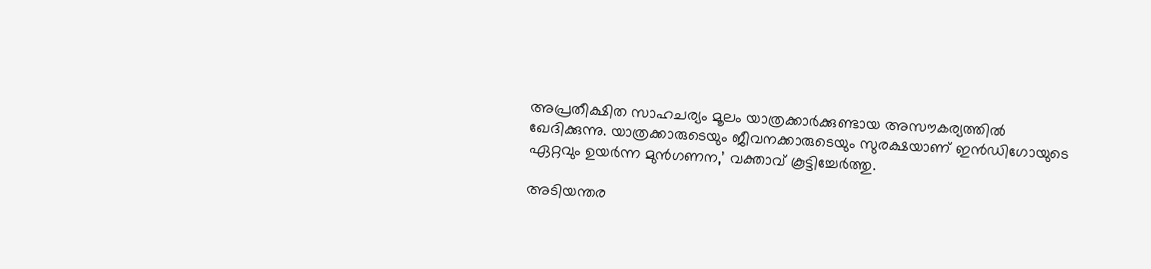അപ്രതീക്ഷിത സാഹചര്യം മൂലം യാത്രക്കാര്‍ക്കുണ്ടായ അസൗകര്യത്തില്‍ ഖേദിക്കുന്നു. യാത്രക്കാരുടെയും ജീവനക്കാരുടെയും സുരക്ഷയാണ് ഇന്‍ഡിഗോയുടെ ഏറ്റവും ഉയര്‍ന്ന മുന്‍ഗണന,’ വക്താവ് കൂട്ടിച്ചേര്‍ത്തു.

അടിയന്തര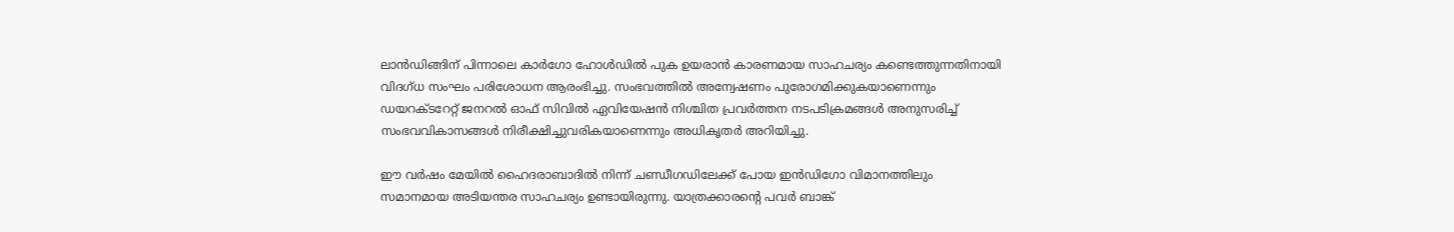ലാന്‍ഡിങ്ങിന് പിന്നാലെ കാര്‍ഗോ ഹോള്‍ഡില്‍ പുക ഉയരാന്‍ കാരണമായ സാഹചര്യം കണ്ടെത്തുന്നതിനായി വിദഗ്ധ സംഘം പരിശോധന ആരംഭിച്ചു. സംഭവത്തില്‍ അന്വേഷണം പുരോഗമിക്കുകയാണെന്നും ഡയറക്ടറേറ്റ് ജനറല്‍ ഓഫ് സിവില്‍ ഏവിയേഷന്‍ നിശ്ചിത പ്രവര്‍ത്തന നടപടിക്രമങ്ങള്‍ അനുസരിച്ച് സംഭവവികാസങ്ങള്‍ നിരീക്ഷിച്ചുവരികയാണെന്നും അധികൃതര്‍ അറിയിച്ചു.

ഈ വര്‍ഷം മേയില്‍ ഹൈദരാബാദില്‍ നിന്ന് ചണ്ഡീഗഡിലേക്ക് പോയ ഇന്‍ഡിഗോ വിമാനത്തിലും സമാനമായ അടിയന്തര സാഹചര്യം ഉണ്ടായിരുന്നു. യാത്രക്കാരന്റെ പവര്‍ ബാങ്ക്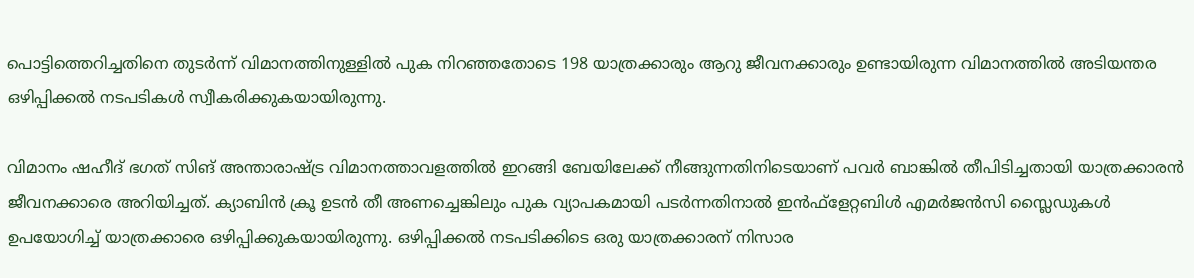പൊട്ടിത്തെറിച്ചതിനെ തുടര്‍ന്ന് വിമാനത്തിനുള്ളില്‍ പുക നിറഞ്ഞതോടെ 198 യാത്രക്കാരും ആറു ജീവനക്കാരും ഉണ്ടായിരുന്ന വിമാനത്തില്‍ അടിയന്തര ഒഴിപ്പിക്കല്‍ നടപടികള്‍ സ്വീകരിക്കുകയായിരുന്നു.

വിമാനം ഷഹീദ് ഭഗത് സിങ് അന്താരാഷ്ട്ര വിമാനത്താവളത്തില്‍ ഇറങ്ങി ബേയിലേക്ക് നീങ്ങുന്നതിനിടെയാണ് പവര്‍ ബാങ്കില്‍ തീപിടിച്ചതായി യാത്രക്കാരന്‍ ജീവനക്കാരെ അറിയിച്ചത്. ക്യാബിന്‍ ക്രൂ ഉടന്‍ തീ അണച്ചെങ്കിലും പുക വ്യാപകമായി പടര്‍ന്നതിനാല്‍ ഇന്‍ഫ്‌ളേറ്റബിള്‍ എമര്‍ജന്‍സി സ്ലൈഡുകള്‍ ഉപയോഗിച്ച് യാത്രക്കാരെ ഒഴിപ്പിക്കുകയായിരുന്നു. ഒഴിപ്പിക്കല്‍ നടപടിക്കിടെ ഒരു യാത്രക്കാരന് നിസാര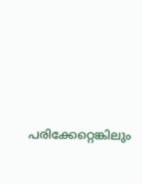പരിക്കേറ്റെങ്കിലും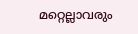മറ്റെല്ലാവരും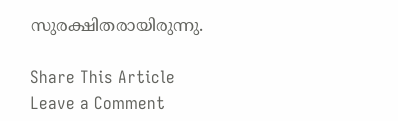സുരക്ഷിതരായിരുന്നു.

Share This Article
Leave a Comment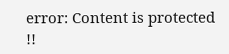error: Content is protected !!